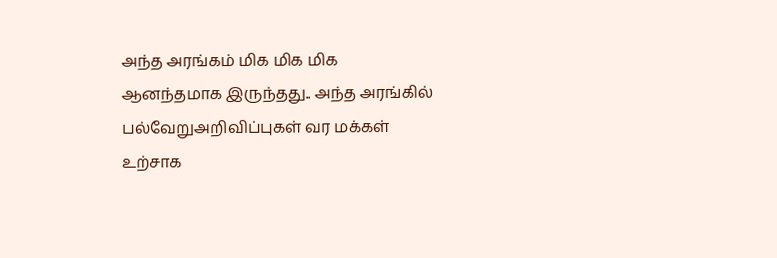அந்த அரங்கம் மிக மிக மிக ஆனந்தமாக இருந்தது.. அந்த அரங்கில் பல்வேறுஅறிவிப்புகள் வர மக்கள் உற்சாக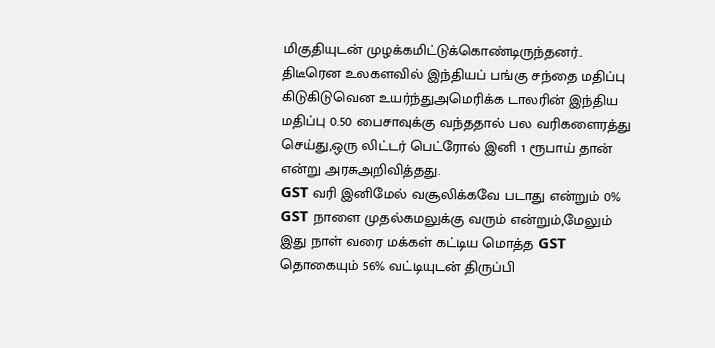மிகுதியுடன் முழக்கமிட்டுக்கொண்டிருந்தனர்..
திடீரென உலகளவில் இந்தியப் பங்கு சந்தை மதிப்பு கிடுகிடுவென உயர்ந்துஅமெரிக்க டாலரின் இந்திய மதிப்பு 0.50 பைசாவுக்கு வந்ததால் பல வரிகளைரத்து செய்து,ஒரு லிட்டர் பெட்ரோல் இனி 1 ரூபாய் தான் என்று அரசுஅறிவித்தது.
GST வரி இனிமேல் வசூலிக்கவே படாது என்றும் 0% GST நாளை முதல்கமலுக்கு வரும் என்றும்,மேலும் இது நாள் வரை மக்கள் கட்டிய மொத்த GST தொகையும் 56% வட்டியுடன் திருப்பி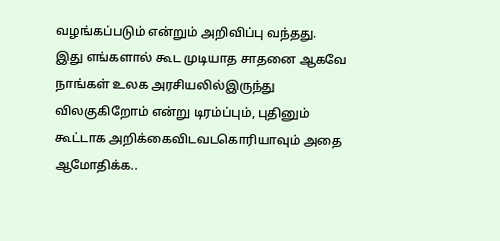வழங்கப்படும் என்றும் அறிவிப்பு வந்தது.
இது எங்களால் கூட முடியாத சாதனை ஆகவே நாங்கள் உலக அரசியலில்இருந்து விலகுகிறோம் என்று டிரம்ப்பும், புதினும் கூட்டாக அறிக்கைவிடவடகொரியாவும் அதை ஆமோதிக்க..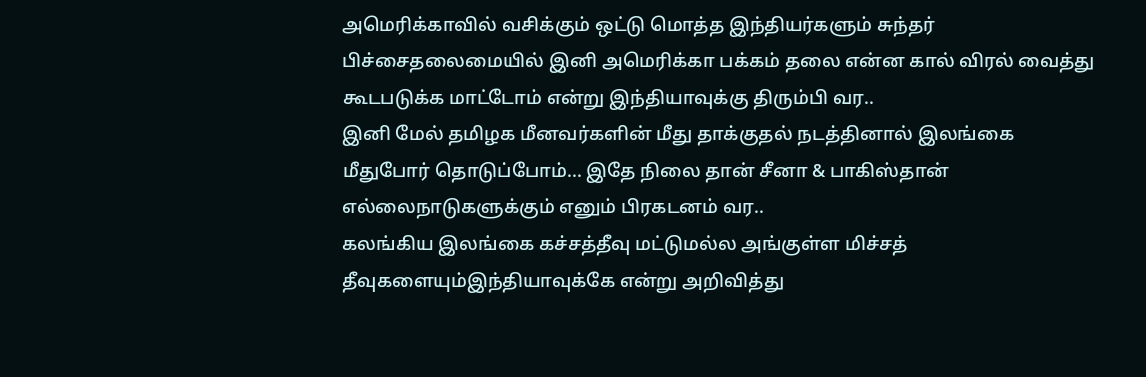அமெரிக்காவில் வசிக்கும் ஒட்டு மொத்த இந்தியர்களும் சுந்தர் பிச்சைதலைமையில் இனி அமெரிக்கா பக்கம் தலை என்ன கால் விரல் வைத்து கூடபடுக்க மாட்டோம் என்று இந்தியாவுக்கு திரும்பி வர..
இனி மேல் தமிழக மீனவர்களின் மீது தாக்குதல் நடத்தினால் இலங்கை மீதுபோர் தொடுப்போம்... இதே நிலை தான் சீனா & பாகிஸ்தான் எல்லைநாடுகளுக்கும் எனும் பிரகடனம் வர..
கலங்கிய இலங்கை கச்சத்தீவு மட்டுமல்ல அங்குள்ள மிச்சத் தீவுகளையும்இந்தியாவுக்கே என்று அறிவித்து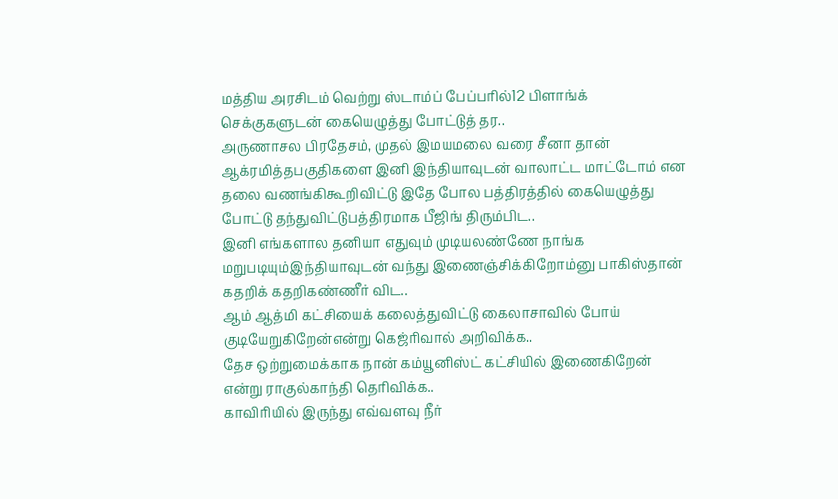மத்திய அரசிடம் வெற்று ஸ்டாம்ப் பேப்பரில்12 பிளாங்க் செக்குகளுடன் கையெழுத்து போட்டுத் தர..
அருணாசல பிரதேசம், முதல் இமயமலை வரை சீனா தான் ஆக்ரமித்தபகுதிகளை இனி இந்தியாவுடன் வாலாட்ட மாட்டோம் என தலை வணங்கிகூறிவிட்டு இதே போல பத்திரத்தில் கையெழுத்து போட்டு தந்துவிட்டுபத்திரமாக பீஜிங் திரும்பிட..
இனி எங்களால தனியா எதுவும் முடியலண்ணே நாங்க மறுபடியும்இந்தியாவுடன் வந்து இணைஞ்சிக்கிறோம்னு பாகிஸ்தான் கதறிக் கதறிகண்ணீர் விட..
ஆம் ஆத்மி கட்சியைக் கலைத்துவிட்டு கைலாசாவில் போய் குடியேறுகிறேன்என்று கெஜ்ரிவால் அறிவிக்க..
தேச ஒற்றுமைக்காக நான் கம்யூனிஸ்ட் கட்சியில் இணைகிறேன் என்று ராகுல்காந்தி தெரிவிக்க..
காவிரியில் இருந்து எவ்வளவு நீர்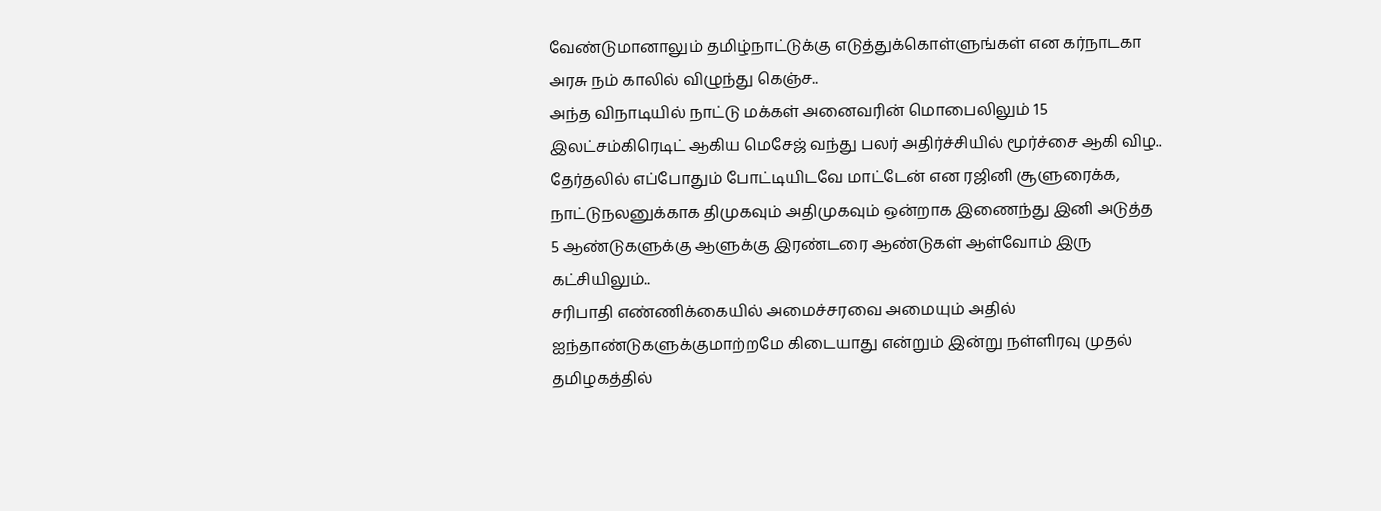வேண்டுமானாலும் தமிழ்நாட்டுக்கு எடுத்துக்கொள்ளுங்கள் என கர்நாடகா அரசு நம் காலில் விழுந்து கெஞ்ச..
அந்த விநாடியில் நாட்டு மக்கள் அனைவரின் மொபைலிலும் 15 இலட்சம்கிரெடிட் ஆகிய மெசேஜ் வந்து பலர் அதிர்ச்சியில் மூர்ச்சை ஆகி விழ..
தேர்தலில் எப்போதும் போட்டியிடவே மாட்டேன் என ரஜினி சூளுரைக்க, நாட்டுநலனுக்காக திமுகவும் அதிமுகவும் ஒன்றாக இணைந்து இனி அடுத்த 5 ஆண்டுகளுக்கு ஆளுக்கு இரண்டரை ஆண்டுகள் ஆள்வோம் இரு கட்சியிலும்..
சரிபாதி எண்ணிக்கையில் அமைச்சரவை அமையும் அதில் ஐந்தாண்டுகளுக்குமாற்றமே கிடையாது என்றும் இன்று நள்ளிரவு முதல் தமிழகத்தில்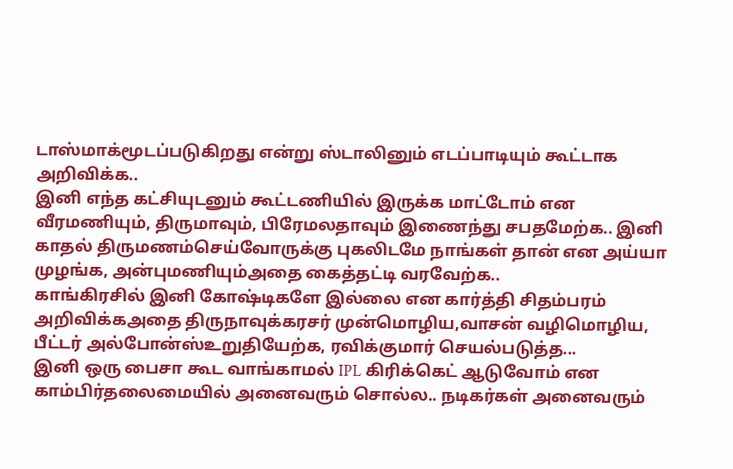டாஸ்மாக்மூடப்படுகிறது என்று ஸ்டாலினும் எடப்பாடியும் கூட்டாக அறிவிக்க..
இனி எந்த கட்சியுடனும் கூட்டணியில் இருக்க மாட்டோம் என வீரமணியும், திருமாவும், பிரேமலதாவும் இணைந்து சபதமேற்க.. இனி காதல் திருமணம்செய்வோருக்கு புகலிடமே நாங்கள் தான் என அய்யா முழங்க, அன்புமணியும்அதை கைத்தட்டி வரவேற்க..
காங்கிரசில் இனி கோஷ்டிகளே இல்லை என கார்த்தி சிதம்பரம் அறிவிக்கஅதை திருநாவுக்கரசர் முன்மொழிய,வாசன் வழிமொழிய, பீட்டர் அல்போன்ஸ்உறுதியேற்க, ரவிக்குமார் செயல்படுத்த...
இனி ஒரு பைசா கூட வாங்காமல் IPL கிரிக்கெட் ஆடுவோம் என காம்பிர்தலைமையில் அனைவரும் சொல்ல.. நடிகர்கள் அனைவரும்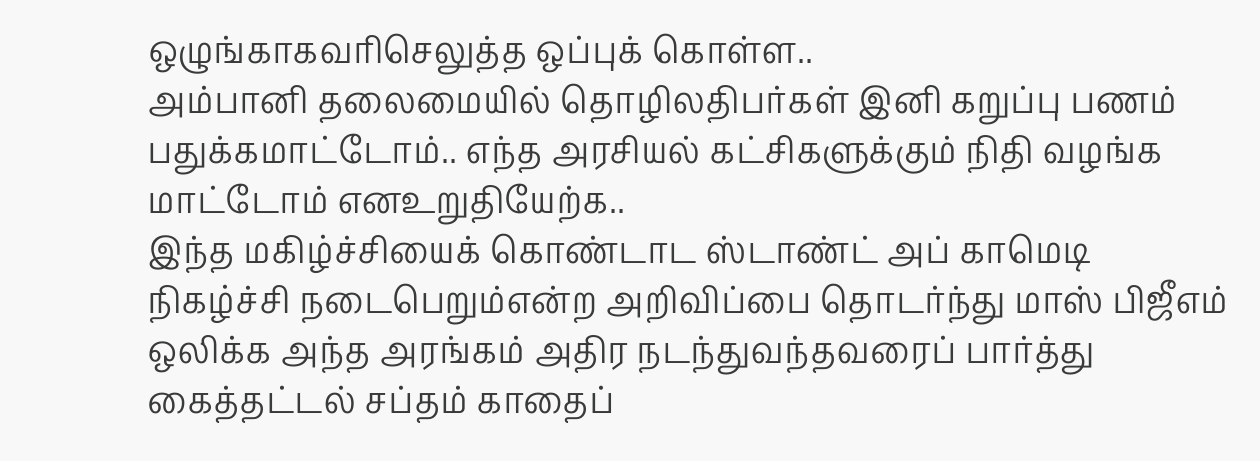ஒழுங்காகவரிசெலுத்த ஒப்புக் கொள்ள..
அம்பானி தலைமையில் தொழிலதிபர்கள் இனி கறுப்பு பணம் பதுக்கமாட்டோம்.. எந்த அரசியல் கட்சிகளுக்கும் நிதி வழங்க மாட்டோம் எனஉறுதியேற்க..
இந்த மகிழ்ச்சியைக் கொண்டாட ஸ்டாண்ட் அப் காமெடி நிகழ்ச்சி நடைபெறும்என்ற அறிவிப்பை தொடர்ந்து மாஸ் பிஜீஎம் ஒலிக்க அந்த அரங்கம் அதிர நடந்துவந்தவரைப் பார்த்து கைத்தட்டல் சப்தம் காதைப்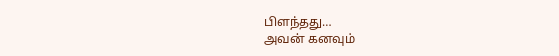பிளந்தது…
அவன் கனவும்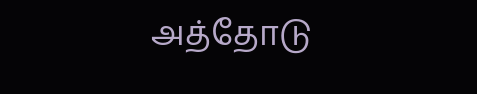அத்தோடு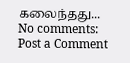கலைந்தது...
No comments:
Post a Comment